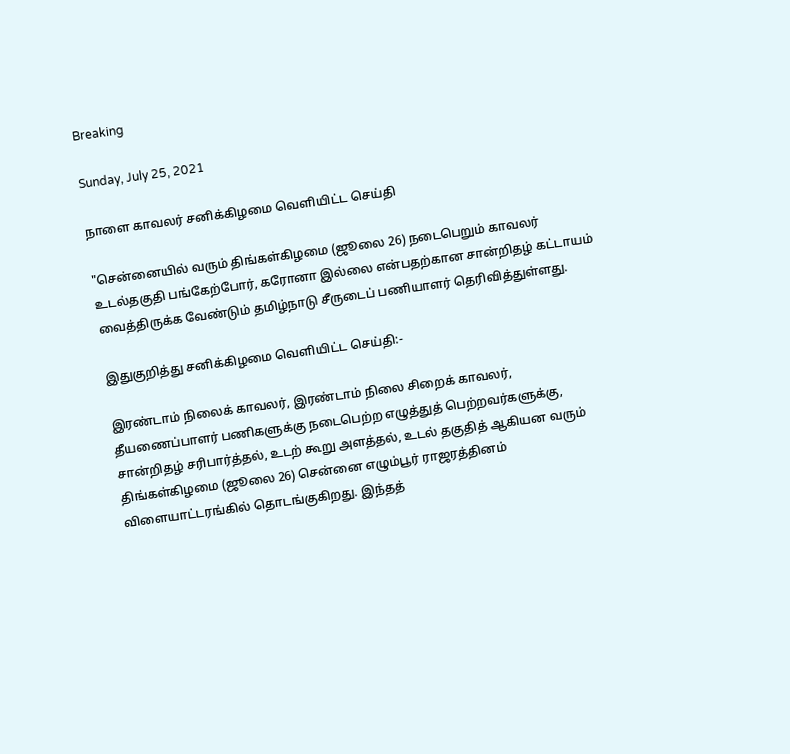Breaking

Sunday, July 25, 2021

நாளை காவலர் சனிக்கிழமை வெளியிட்ட செய்தி

"சென்னையில் வரும் திங்கள்கிழமை (ஜூலை 26) நடைபெறும் காவலர் உடல்தகுதி பங்கேற்போர், கரோனா இல்லை என்பதற்கான சான்றிதழ் கட்டாயம் வைத்திருக்க வேண்டும் தமிழ்நாடு சீருடைப் பணியாளர் தெரிவித்துள்ளது.

இதுகுறித்து சனிக்கிழமை வெளியிட்ட செய்தி:-

இரண்டாம் நிலைக் காவலர், இரண்டாம் நிலை சிறைக் காவலர், தீயணைப்பாளர் பணிகளுக்கு நடைபெற்ற எழுத்துத் பெற்றவர்களுக்கு, சான்றிதழ் சரிபார்த்தல், உடற் கூறு அளத்தல், உடல் தகுதித் ஆகியன வரும் திங்கள்கிழமை (ஜூலை 26) சென்னை எழும்பூர் ராஜரத்தினம் விளையாட்டரங்கில் தொடங்குகிறது. இந்தத்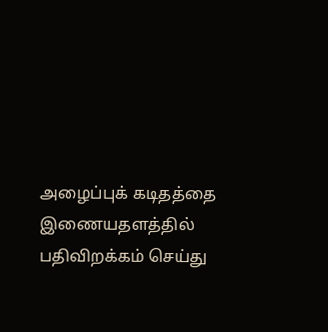அழைப்புக் கடிதத்தை இணையதளத்தில் பதிவிறக்கம் செய்து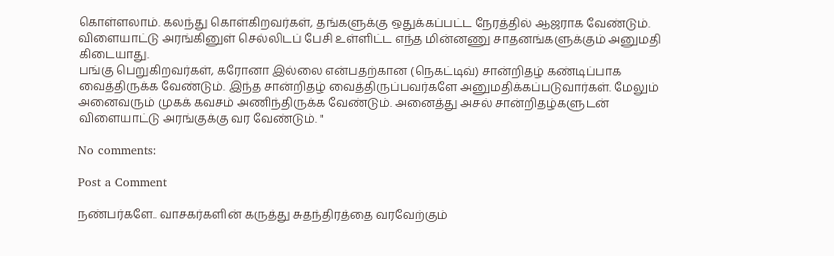கொள்ளலாம். கலந்து கொள்கிறவர்கள், தங்களுக்கு ஒதுக்கப்பட்ட நேரத்தில் ஆஜராக வேண்டும். விளையாட்டு அரங்கினுள் செல்லிடப் பேசி உள்ளிட்ட எந்த மின்னணு சாதனங்களுக்கும் அனுமதி கிடையாது.
பங்கு பெறுகிறவர்கள், கரோனா இல்லை என்பதற்கான (நெகட்டிவ்) சான்றிதழ் கண்டிப்பாக வைத்திருக்க வேண்டும். இந்த சான்றிதழ் வைத்திருப்பவர்களே அனுமதிக்கப்படுவார்கள். மேலும் அனைவரும் முகக் கவசம் அணிந்திருக்க வேண்டும். அனைத்து அசல் சான்றிதழ்களுடன் விளையாட்டு அரங்குக்கு வர வேண்டும். "

No comments:

Post a Comment

நண்பர்களே.. வாசகர்களின் கருத்து சுதந்திரத்தை வரவேற்கும்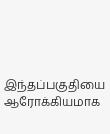இந்தப்பகுதியை ஆரோக்கியமாக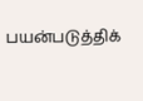பயன்படுத்திக்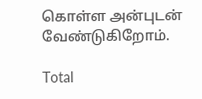கொள்ள அன்புடன் வேண்டுகிறோம்.

Total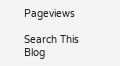Pageviews

Search This Blog